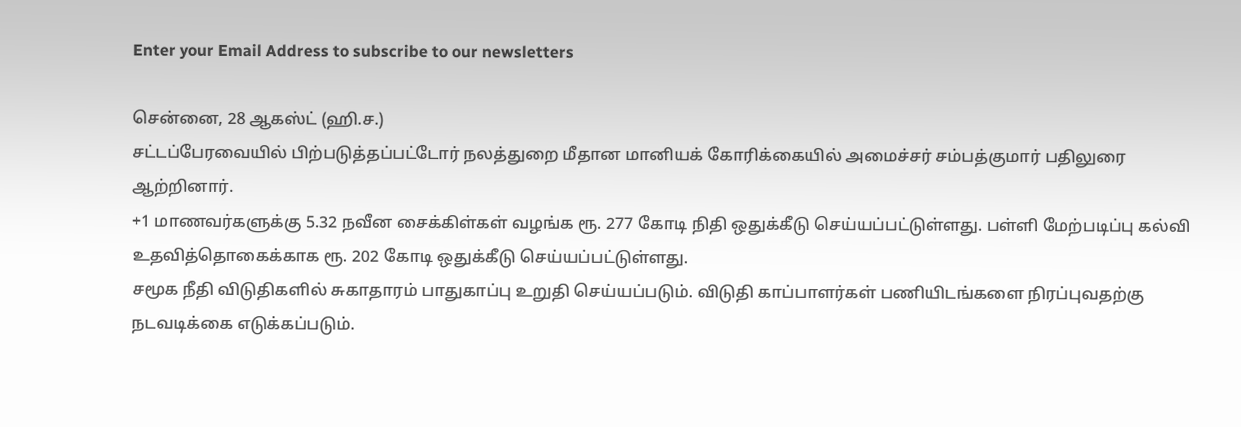Enter your Email Address to subscribe to our newsletters

சென்னை, 28 ஆகஸ்ட் (ஹி.ச.)
சட்டப்பேரவையில் பிற்படுத்தப்பட்டோர் நலத்துறை மீதான மானியக் கோரிக்கையில் அமைச்சர் சம்பத்குமார் பதிலுரை ஆற்றினார்.
+1 மாணவர்களுக்கு 5.32 நவீன சைக்கிள்கள் வழங்க ரூ. 277 கோடி நிதி ஒதுக்கீடு செய்யப்பட்டுள்ளது. பள்ளி மேற்படிப்பு கல்வி உதவித்தொகைக்காக ரூ. 202 கோடி ஒதுக்கீடு செய்யப்பட்டுள்ளது.
சமூக நீதி விடுதிகளில் சுகாதாரம் பாதுகாப்பு உறுதி செய்யப்படும். விடுதி காப்பாளர்கள் பணியிடங்களை நிரப்புவதற்கு நடவடிக்கை எடுக்கப்படும்.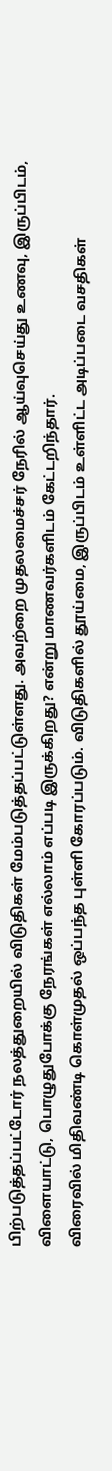பிற்படுத்தப்பட்டோர் நலத்துறையில் விடுதிகள் மேம்படுத்தப்பட்டுள்ளது. அவற்றை முதலமைச்சர் நேரில் ஆய்வுசெய்து உணவு, இருப்பிடம், விளையாட்டு, பொழுதுபோக்கு நேரங்கள் எல்லாம் எப்படி இருக்கிறது? என்று மாணவர்களிடம் கேட்டறிந்தார்.
விரைவில் மிதிவண்டி கொள்முதல் ஒப்பந்த புள்ளி கோரப்படும். விடுதிகளில் தூய்மை, இருப்பிடம் உள்ளிட்ட அடிப்படை வசதிகள்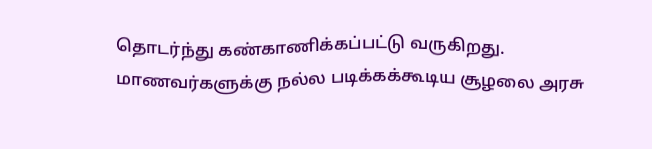தொடர்ந்து கண்காணிக்கப்பட்டு வருகிறது.
மாணவர்களுக்கு நல்ல படிக்கக்கூடிய சூழலை அரசு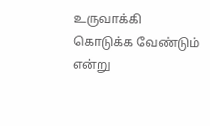உருவாக்கி கொடுக்க வேண்டும் என்று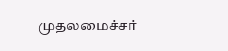முதலமைச்சர்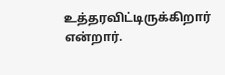உத்தரவிட்டிருக்கிறார் என்றார்.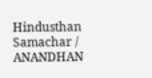Hindusthan Samachar / ANANDHAN